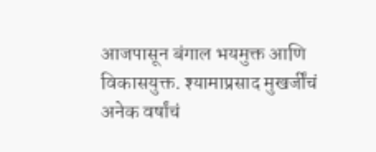आजपासून बंगाल भयमुक्त आणि विकासयुक्त. श्यामाप्रसाद मुखर्जींचं अनेक वर्षांचं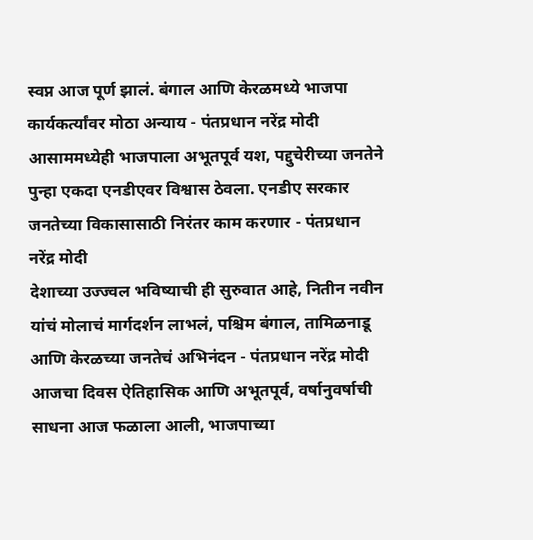स्वप्न आज पूर्ण झालं. बंगाल आणि केरळमध्ये भाजपा कार्यकर्त्यांवर मोठा अन्याय - पंतप्रधान नरेंद्र मोदी
आसाममध्येही भाजपाला अभूतपूर्व यश, पद्दुचेरीच्या जनतेने पुन्हा एकदा एनडीएवर विश्वास ठेवला. एनडीए सरकार जनतेच्या विकासासाठी निरंतर काम करणार - पंतप्रधान नरेंद्र मोदी
देशाच्या उज्ज्वल भविष्याची ही सुरुवात आहे, नितीन नवीन यांचं मोलाचं मार्गदर्शन लाभलं, पश्चिम बंगाल, तामिळनाडू आणि केरळच्या जनतेचं अभिनंदन - पंतप्रधान नरेंद्र मोदी
आजचा दिवस ऐतिहासिक आणि अभूतपूर्व, वर्षानुवर्षाची साधना आज फळाला आली, भाजपाच्या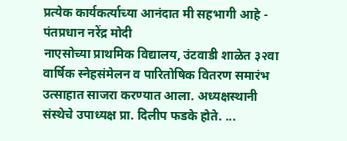प्रत्येक कार्यकर्त्याच्या आनंदात मी सहभागी आहे - पंतप्रधान नरेंद्र मोदी
नाएसोच्या प्राथमिक विद्यालय, उंटवाडी शाळेत ३२वा वार्षिक स्नेहसंमेलन व पारितोषिक वितरण समारंभ उत्साहात साजरा करण्यात आला. अध्यक्षस्थानी संस्थेचे उपाध्यक्ष प्रा. दिलीप फडके होते. ...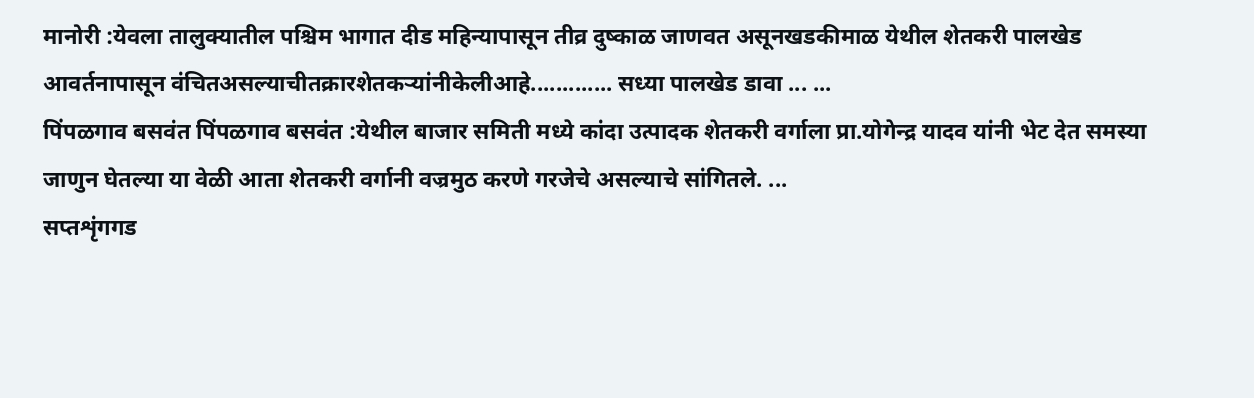मानोरी :येवला तालुक्यातील पश्चिम भागात दीड महिन्यापासून तीव्र दुष्काळ जाणवत असूनखडकीमाळ येथील शेतकरी पालखेड आवर्तनापासून वंचितअसल्याचीतक्रारशेतकऱ्यांनीकेलीआहे............. सध्या पालखेड डावा ... ...
पिंपळगाव बसवंत पिंपळगाव बसवंत :येथील बाजार समिती मध्ये कांदा उत्पादक शेतकरी वर्गाला प्रा.योगेन्द्र यादव यांनी भेट देत समस्या जाणुन घेतल्या या वेळी आता शेतकरी वर्गानी वज्रमुठ करणे गरजेचे असल्याचे सांगितले. ...
सप्तशृंगगड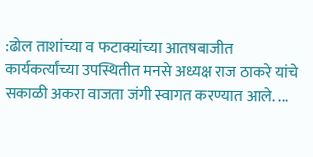:ढोल ताशांच्या व फटाक्यांच्या आतषबाजीत कार्यकर्त्यांच्या उपस्थितीत मनसे अध्यक्ष राज ठाकरे यांचे सकाळी अकरा वाजता जंगी स्वागत करण्यात आले. ...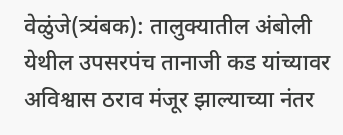वेळुंजे(त्र्यंबक): तालुक्यातील अंबोली येथील उपसरपंच तानाजी कड यांच्यावर अविश्वास ठराव मंजूर झाल्याच्या नंतर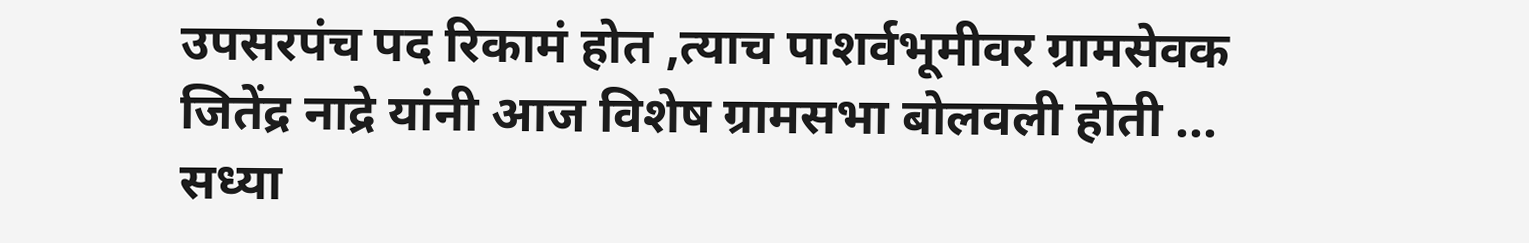उपसरपंच पद रिकामं होत ,त्याच पाशर्वभूमीवर ग्रामसेवक जितेंद्र नाद्रे यांनी आज विशेष ग्रामसभा बोलवली होती ...
सध्या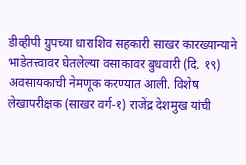डीव्हीपी ग्रुपच्या धाराशिव सहकारी साखर कारख्यान्याने भाडेतत्त्वावर घेतलेल्या वसाकावर बुधवारी (दि. १९) अवसायकाची नेमणूक करण्यात आली. विशेष लेखापरीक्षक (साखर वर्ग-१) राजेंद्र देशमुख यांची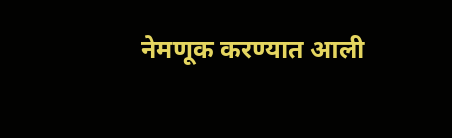नेमणूक करण्यात आली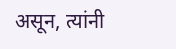असून, त्यांनी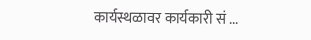कार्यस्थळावर कार्यकारी सं ...